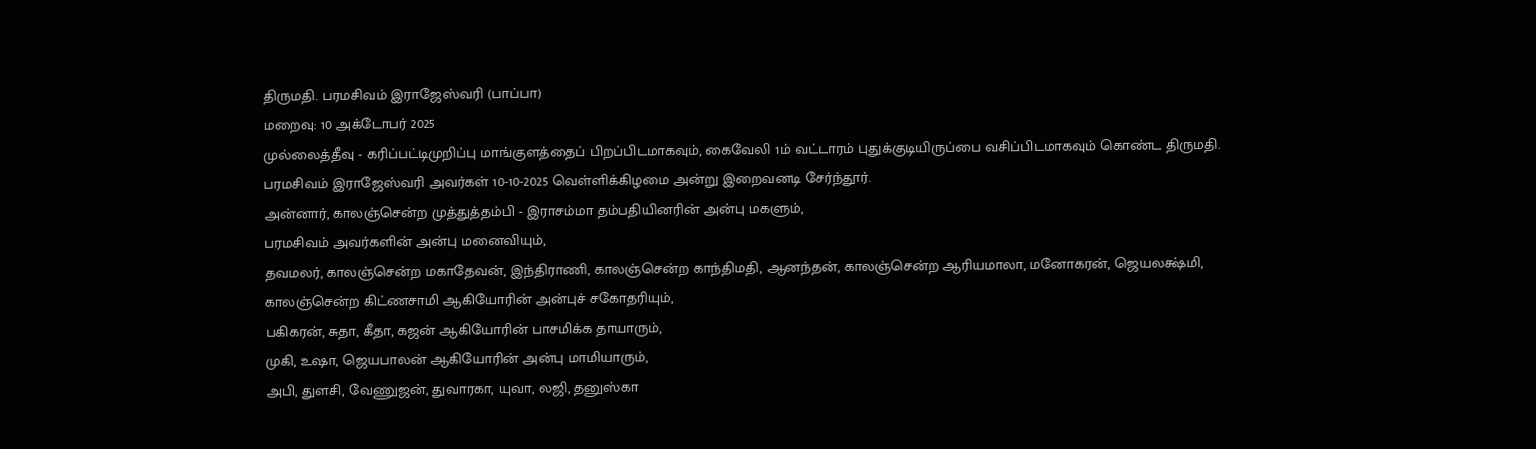திருமதி. பரமசிவம் இராஜேஸ்வரி (பாப்பா)
மறைவு: 10 அக்டோபர் 2025
முல்லைத்தீவு - கரிப்பட்டிமுறிப்பு மாங்குளத்தைப் பிறப்பிடமாகவும், கைவேலி 1ம் வட்டாரம் புதுக்குடியிருப்பை வசிப்பிடமாகவும் கொண்ட திருமதி. பரமசிவம் இராஜேஸ்வரி அவர்கள் 10-10-2025 வெள்ளிக்கிழமை அன்று இறைவனடி சேர்ந்தூர்.
அன்னார், காலஞ்சென்ற முத்துத்தம்பி - இராசம்மா தம்பதியினரின் அன்பு மகளும்,
பரமசிவம் அவர்களின் அன்பு மனைவியும்,
தவமலர், காலஞ்சென்ற மகாதேவன், இந்திராணி, காலஞ்சென்ற காந்திமதி, ஆனந்தன், காலஞ்சென்ற ஆரியமாலா, மனோகரன், ஜெயலக்ஷ்மி, காலஞ்சென்ற கிட்ணசாமி ஆகியோரின் அன்புச் சகோதரியும்,
பகிகரன், சுதா, கீதா, கஜன் ஆகியோரின் பாசமிக்க தாயாரும்,
முகி, உஷா, ஜெயபாலன் ஆகியோரின் அன்பு மாமியாரும்,
அபி, துளசி, வேணுஜன், துவாரகா, யுவா, லஜி, தனுஸ்கா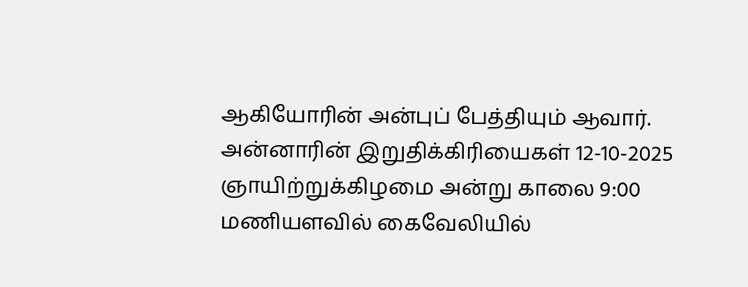ஆகியோரின் அன்புப் பேத்தியும் ஆவார்.
அன்னாரின் இறுதிக்கிரியைகள் 12-10-2025 ஞாயிற்றுக்கிழமை அன்று காலை 9:00 மணியளவில் கைவேலியில்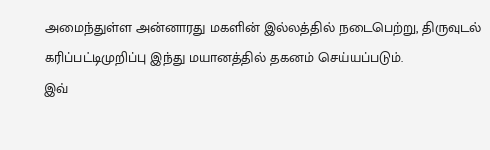அமைந்துள்ள அன்னாரது மகளின் இல்லத்தில் நடைபெற்று, திருவுடல் கரிப்பட்டிமுறிப்பு இந்து மயானத்தில் தகனம் செய்யப்படும்.
இவ்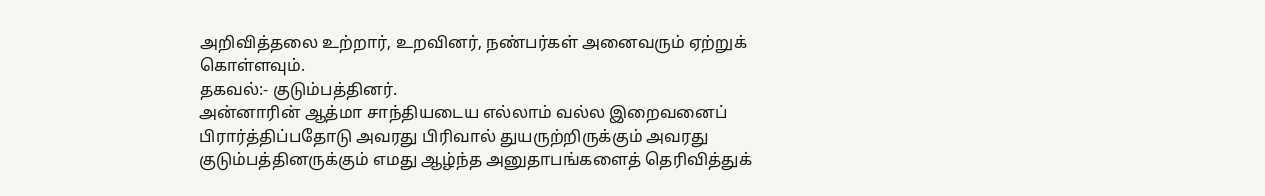அறிவித்தலை உற்றார், உறவினர், நண்பர்கள் அனைவரும் ஏற்றுக் கொள்ளவும்.
தகவல்:- குடும்பத்தினர்.
அன்னாரின் ஆத்மா சாந்தியடைய எல்லாம் வல்ல இறைவனைப் பிரார்த்திப்பதோடு அவரது பிரிவால் துயருற்றிருக்கும் அவரது குடும்பத்தினருக்கும் எமது ஆழ்ந்த அனுதாபங்களைத் தெரிவித்துக்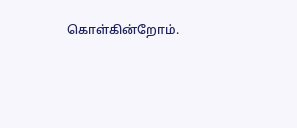கொள்கின்றோம்.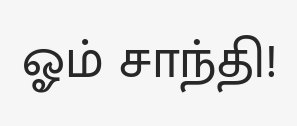ஓம் சாந்தி!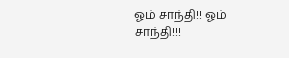ஓம் சாந்தி!! ஓம் சாந்தி!!!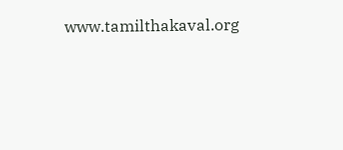www.tamilthakaval.org